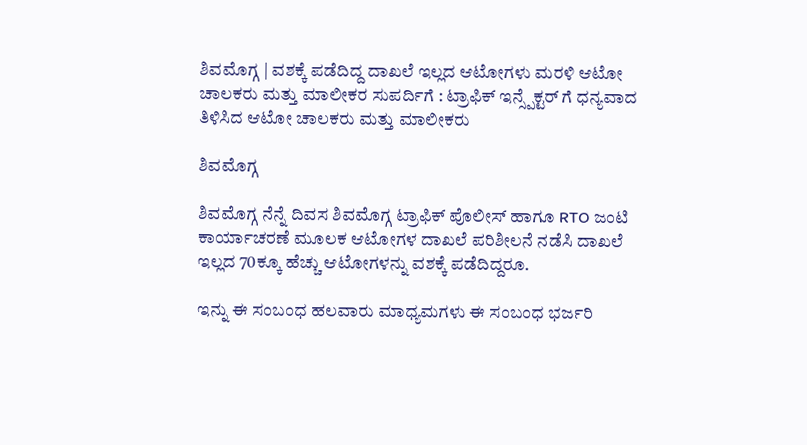ಶಿವಮೊಗ್ಗ | ವಶಕ್ಕೆ ಪಡೆದಿದ್ದ ದಾಖಲೆ ಇಲ್ಲದ ಆಟೋಗಳು ಮರಳಿ ಆಟೋ ಚಾಲಕರು ಮತ್ತು ಮಾಲೀಕರ ಸುಪರ್ದಿಗೆ : ಟ್ರಾಫಿಕ್ ಇನ್ಸ್ಪೆಕ್ಟರ್ ಗೆ ಧನ್ಯವಾದ ತಿಳಿಸಿದ ಆಟೋ ಚಾಲಕರು ಮತ್ತು ಮಾಲೀಕರು

ಶಿವಮೊಗ್ಗ

ಶಿವಮೊಗ್ಗ ನೆನ್ನೆ ದಿವಸ ಶಿವಮೊಗ್ಗ ಟ್ರಾಫಿಕ್ ಪೊಲೀಸ್ ಹಾಗೂ RTO ಜಂಟಿ ಕಾರ್ಯಾಚರಣೆ ಮೂಲಕ ಆಟೋಗಳ ದಾಖಲೆ ಪರಿಶೀಲನೆ ನಡೆಸಿ ದಾಖಲೆ ಇಲ್ಲದ 70ಕ್ಕೂ ಹೆಚ್ಚು ಆಟೋಗಳನ್ನು ವಶಕ್ಕೆ ಪಡೆದಿದ್ದರೂ.

ಇನ್ನು ಈ ಸಂಬಂಧ ಹಲವಾರು ಮಾಧ್ಯಮಗಳು ಈ ಸಂಬಂಧ ಭರ್ಜರಿ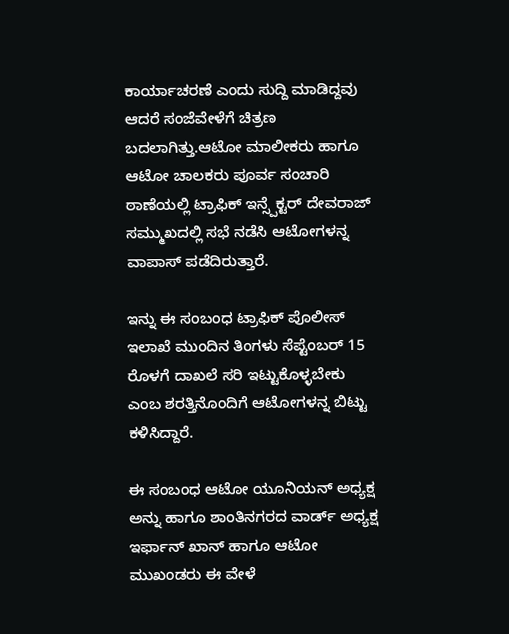ಕಾರ್ಯಾಚರಣೆ ಎಂದು ಸುದ್ದಿ ಮಾಡಿದ್ದವು ಆದರೆ ಸಂಜೆವೇಳೆಗೆ ಚಿತ್ರಣ ಬದಲಾಗಿತ್ತು.ಆಟೋ ಮಾಲೀಕರು ಹಾಗೂ ಆಟೋ ಚಾಲಕರು ಪೂರ್ವ ಸಂಚಾರಿ ಠಾಣೆಯಲ್ಲಿ ಟ್ರಾಫಿಕ್ ಇನ್ಸ್ಪೆಕ್ಟರ್ ದೇವರಾಜ್ ಸಮ್ಮುಖದಲ್ಲಿ ಸಭೆ ನಡೆಸಿ ಆಟೋಗಳನ್ನ ವಾಪಾಸ್ ಪಡೆದಿರುತ್ತಾರೆ.

ಇನ್ನು ಈ ಸಂಬಂಧ ಟ್ರಾಫಿಕ್ ಪೊಲೀಸ್ ಇಲಾಖೆ ಮುಂದಿನ ತಿಂಗಳು ಸೆಪ್ಟೆಂಬರ್ 15 ರೊಳಗೆ ದಾಖಲೆ ಸರಿ ಇಟ್ಟುಕೊಳ್ಳಬೇಕು ಎಂಬ ಶರತ್ತಿನೊಂದಿಗೆ ಆಟೋಗಳನ್ನ ಬಿಟ್ಟು ಕಳಿಸಿದ್ದಾರೆ.

ಈ ಸಂಬಂಧ ಆಟೋ ಯೂನಿಯನ್ ಅಧ್ಯಕ್ಷ ಅನ್ನು ಹಾಗೂ ಶಾಂತಿನಗರದ ವಾರ್ಡ್ ಅಧ್ಯಕ್ಷ ಇರ್ಫಾನ್ ಖಾನ್ ಹಾಗೂ ಆಟೋ ಮುಖಂಡರು ಈ ವೇಳೆ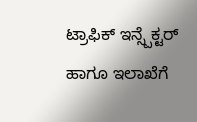ಟ್ರಾಫಿಕ್ ಇನ್ಸ್ಪೆಕ್ಟರ್ ಹಾಗೂ ಇಲಾಖೆಗೆ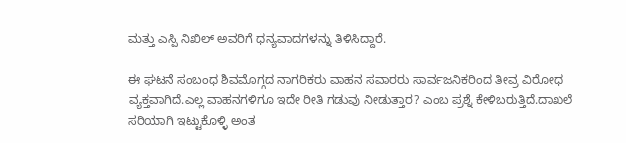ಮತ್ತು ಎಸ್ಪಿ ನಿಖಿಲ್ ಅವರಿಗೆ ಧನ್ಯವಾದಗಳನ್ನು ತಿಳಿಸಿದ್ದಾರೆ.

ಈ ಘಟನೆ ಸಂಬಂಧ ಶಿವಮೊಗ್ಗದ ನಾಗರಿಕರು ವಾಹನ ಸವಾರರು ಸಾರ್ವಜನಿಕರಿಂದ ತೀವ್ರ ವಿರೋಧ ವ್ಯಕ್ತವಾಗಿದೆ.ಎಲ್ಲ ವಾಹನಗಳಿಗೂ ಇದೇ ರೀತಿ ಗಡುವು ನೀಡುತ್ತಾರ? ಎಂಬ ಪ್ರಶ್ನೆ ಕೇಳಿಬರುತ್ತಿದೆ.ದಾಖಲೆ ಸರಿಯಾಗಿ ಇಟ್ಟುಕೊಳ್ಳಿ ಅಂತ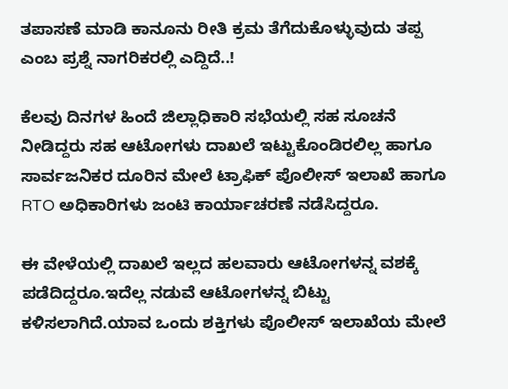ತಪಾಸಣೆ ಮಾಡಿ ಕಾನೂನು ರೀತಿ ಕ್ರಮ ತೆಗೆದುಕೊಳ್ಳುವುದು ತಪ್ಪ ಎಂಬ ಪ್ರಶ್ನೆ ನಾಗರಿಕರಲ್ಲಿ ಎದ್ದಿದೆ..!

ಕೆಲವು ದಿನಗಳ ಹಿಂದೆ ಜಿಲ್ಲಾಧಿಕಾರಿ ಸಭೆಯಲ್ಲಿ ಸಹ ಸೂಚನೆ ನೀಡಿದ್ದರು ಸಹ ಆಟೋಗಳು ದಾಖಲೆ ಇಟ್ಟುಕೊಂಡಿರಲಿಲ್ಲ ಹಾಗೂ ಸಾರ್ವಜನಿಕರ ದೂರಿನ ಮೇಲೆ ಟ್ರಾಫಿಕ್ ಪೊಲೀಸ್ ಇಲಾಖೆ ಹಾಗೂ RTO ಅಧಿಕಾರಿಗಳು ಜಂಟಿ ಕಾರ್ಯಾಚರಣೆ ನಡೆಸಿದ್ದರೂ.

ಈ ವೇಳೆಯಲ್ಲಿ ದಾಖಲೆ ಇಲ್ಲದ ಹಲವಾರು ಆಟೋಗಳನ್ನ ವಶಕ್ಕೆ ಪಡೆದಿದ್ದರೂ.ಇದೆಲ್ಲ ನಡುವೆ ಆಟೋಗಳನ್ನ ಬಿಟ್ಟು ಕಳಿಸಲಾಗಿದೆ.ಯಾವ ಒಂದು ಶಕ್ತಿಗಳು ಪೊಲೀಸ್ ಇಲಾಖೆಯ ಮೇಲೆ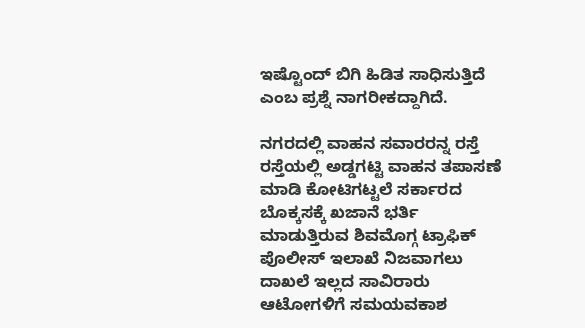ಇಷ್ಟೊಂದ್ ಬಿಗಿ ಹಿಡಿತ ಸಾಧಿಸುತ್ತಿದೆ ಎಂಬ ಪ್ರಶ್ನೆ ನಾಗರೀಕದ್ದಾಗಿದೆ.

ನಗರದಲ್ಲಿ ವಾಹನ ಸವಾರರನ್ನ ರಸ್ತೆ ರಸ್ತೆಯಲ್ಲಿ ಅಡ್ಡಗಟ್ಟಿ ವಾಹನ ತಪಾಸಣೆ ಮಾಡಿ ಕೋಟಿಗಟ್ಟಲೆ ಸರ್ಕಾರದ ಬೊಕ್ಕಸಕ್ಕೆ ಖಜಾನೆ ಭರ್ತಿ ಮಾಡುತ್ತಿರುವ ಶಿವಮೊಗ್ಗ ಟ್ರಾಫಿಕ್ ಪೊಲೀಸ್ ಇಲಾಖೆ ನಿಜವಾಗಲು ದಾಖಲೆ ಇಲ್ಲದ ಸಾವಿರಾರು ಆಟೋಗಳಿಗೆ ಸಮಯವಕಾಶ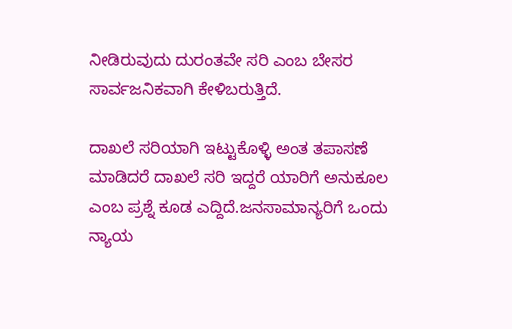ನೀಡಿರುವುದು ದುರಂತವೇ ಸರಿ ಎಂಬ ಬೇಸರ ಸಾರ್ವಜನಿಕವಾಗಿ ಕೇಳಿಬರುತ್ತಿದೆ.

ದಾಖಲೆ ಸರಿಯಾಗಿ ಇಟ್ಟುಕೊಳ್ಳಿ ಅಂತ ತಪಾಸಣೆ ಮಾಡಿದರೆ ದಾಖಲೆ ಸರಿ ಇದ್ದರೆ ಯಾರಿಗೆ ಅನುಕೂಲ ಎಂಬ ಪ್ರಶ್ನೆ ಕೂಡ ಎದ್ದಿದೆ.ಜನಸಾಮಾನ್ಯರಿಗೆ ಒಂದು ನ್ಯಾಯ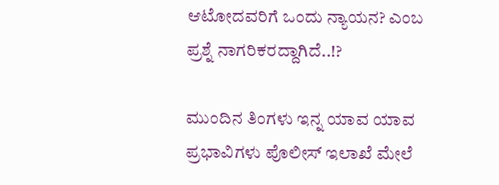ಆಟೋದವರಿಗೆ ಒಂದು ನ್ಯಾಯನ? ಎಂಬ ಪ್ರಶ್ನೆ ನಾಗರಿಕರದ್ದಾಗಿದೆ..!?

ಮುಂದಿನ ತಿಂಗಳು ಇನ್ನ ಯಾವ ಯಾವ ಪ್ರಭಾವಿಗಳು ಪೊಲೀಸ್ ಇಲಾಖೆ ಮೇಲೆ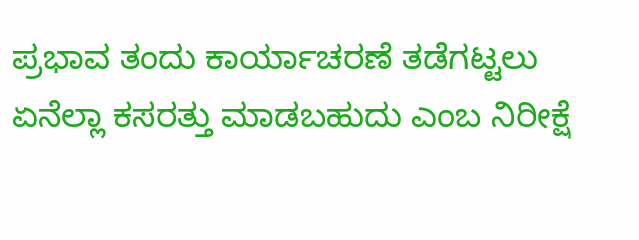ಪ್ರಭಾವ ತಂದು ಕಾರ್ಯಾಚರಣೆ ತಡೆಗಟ್ಟಲು ಏನೆಲ್ಲಾ ಕಸರತ್ತು ಮಾಡಬಹುದು ಎಂಬ ನಿರೀಕ್ಷೆ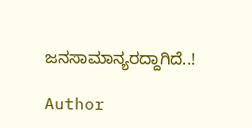ಜನಸಾಮಾನ್ಯರದ್ದಾಗಿದೆ..!

Author